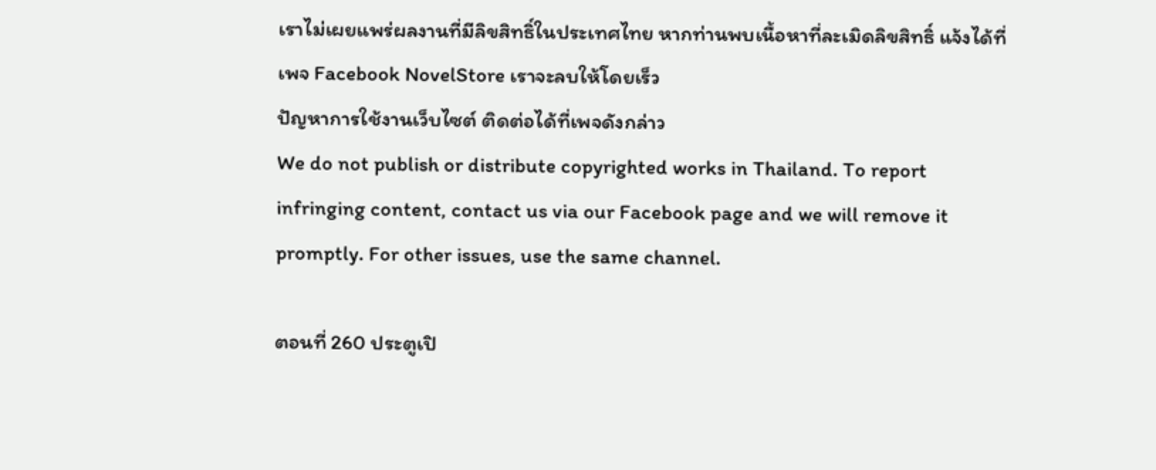เราไม่เผยแพร่ผลงานที่มีลิขสิทธิ์ในประเทศไทย หากท่านพบเนื้อหาที่ละเมิดลิขสิทธิ์ แจ้งได้ที่เพจ Facebook NovelStore เราจะลบให้โดยเร็ว
ปัญหาการใช้งานเว็บไซต์ ติดต่อได้ที่เพจดังกล่าว
We do not publish or distribute copyrighted works in Thailand. To report infringing content, contact us via our Facebook page and we will remove it promptly. For other issues, use the same channel.

ตอนที่ 260 ประตูเปิ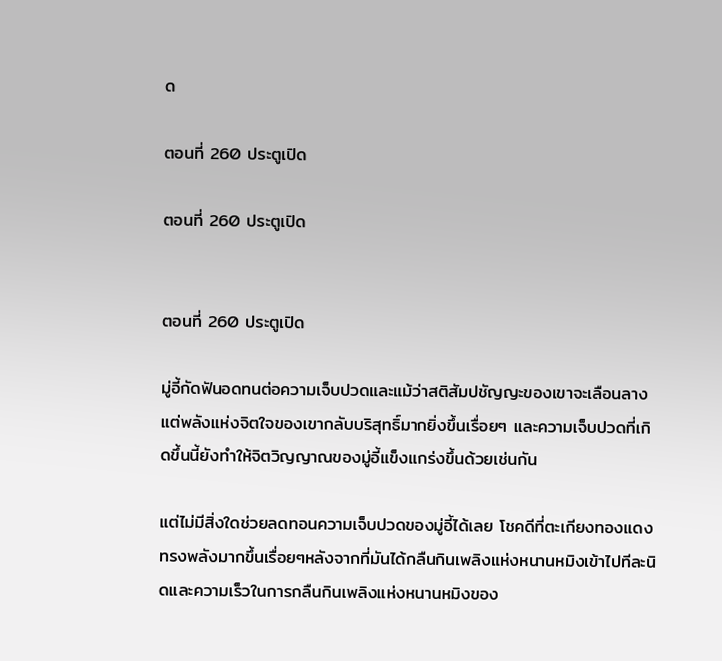ด

ตอนที่ 260 ประตูเปิด

ตอนที่ 260 ประตูเปิด


ตอนที่ 260 ประตูเปิด

มู่อี้กัดฟันอดทนต่อความเจ็บปวดและแม้ว่าสติสัมปชัญญะของเขาจะเลือนลาง แต่พลังแห่งจิตใจของเขากลับบริสุทธิ์มากยิ่งขึ้นเรื่อยๆ และความเจ็บปวดที่เกิดขึ้นนี้ยังทำให้จิตวิญญาณของมู่อี้แข็งแกร่งขึ้นด้วยเช่นกัน

แต่ไม่มีสิ่งใดช่วยลดทอนความเจ็บปวดของมู่อี้ได้เลย โชคดีที่ตะเกียงทองแดงทรงพลังมากขึ้นเรื่อยๆหลังจากที่มันได้กลืนกินเพลิงแห่งหนานหมิงเข้าไปทีละนิดและความเร็วในการกลืนกินเพลิงแห่งหนานหมิงของ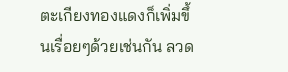ตะเกียงทองแดงก็เพิ่มขึ้นเรื่อยๆด้วยเช่นกัน ลวด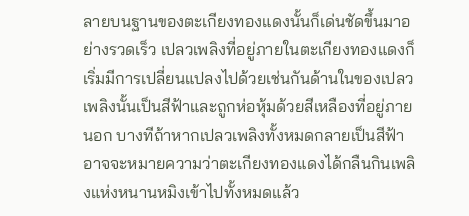ลายบนฐานของตะเกียงทองแดงนั้นก็เด่นชัดขึ้นมาอย่างรวดเร็ว เปลวเพลิงที่อยู่ภายในตะเกียงทองแดงก็เริ่มมีการเปลี่ยนแปลงไปด้วยเช่นกันด้านในของเปลวเพลิงนั้นเป็นสีฟ้าและถูกห่อหุ้มด้วยสีเหลืองที่อยู่ภายนอก บางทีถ้าหากเปลวเพลิงทั้งหมดกลายเป็นสีฟ้าอาจจะหมายความว่าตะเกียงทองแดงได้กลืนกินเพลิงแห่งหนานหมิงเข้าไปทั้งหมดแล้ว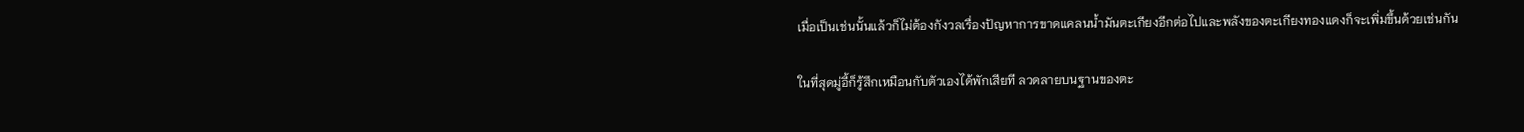เมื่อเป็นเช่นนั้นแล้วก็ไม่ต้องกังวลเรื่องปัญหาการขาดแคลนน้ำมันตะเกียงอีกต่อไปและพลังของตะเกียงทองแดงก็จะเพิ่มขึ้นด้วยเช่นกัน

ในที่สุดมู่อี้ก็รู้สึกเหมือนกับตัวเองได้พักเสียที ลวดลายบนฐานของตะ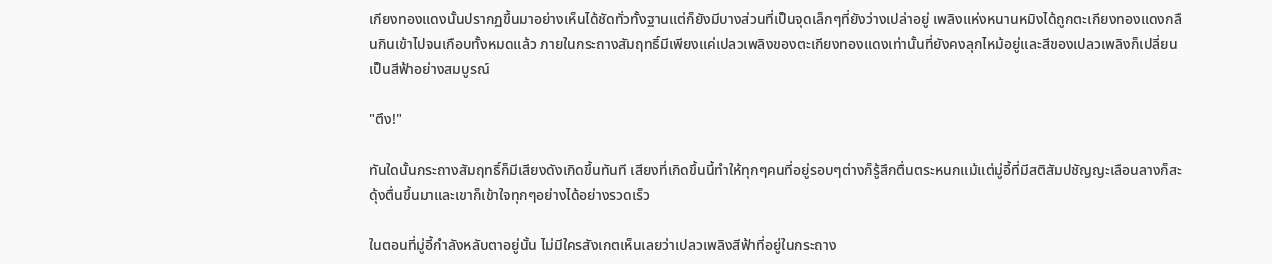เกียงทองแดงนั้นปรากฏขึ้นมาอย่างเห็นได้ชัดทั่วทั้งฐานแต่ก็ยังมีบางส่วนที่เป็นจุดเล็กๆที่ยังว่างเปล่าอยู่ เพลิงแห่งหนานหมิงได้ถูกตะเกียงทองแดงกลืนกินเข้าไปจนเกือบทั้งหมดแล้ว ภายในกระถางสัมฤทธิ์มีเพียงแค่เปลวเพลิงของตะเกียงทองแดงเท่านั้นที่ยังคงลุกไหม้อยู่และสีของเปลวเพลิงก็เปลี่ยนเป็นสีฟ้าอย่างสมบูรณ์

"ตึง!"

ทันใดนั้นกระถางสัมฤทธิ์ก็มีเสียงดังเกิดขึ้นทันที เสียงที่เกิดขึ้นนี้ทำให้ทุกๆคนที่อยู่รอบๆต่างก็รู้สึกตื่นตระหนกแม้แต่มู่อี้ที่มีสติสัมปชัญญะเลือนลางก็สะดุ้งตื่นขึ้นมาและเขาก็เข้าใจทุกๆอย่างได้อย่างรวดเร็ว

ในตอนที่มู่อี้กำลังหลับตาอยู่นั้น ไม่มีใครสังเกตเห็นเลยว่าเปลวเพลิงสีฟ้าที่อยู่ในกระถาง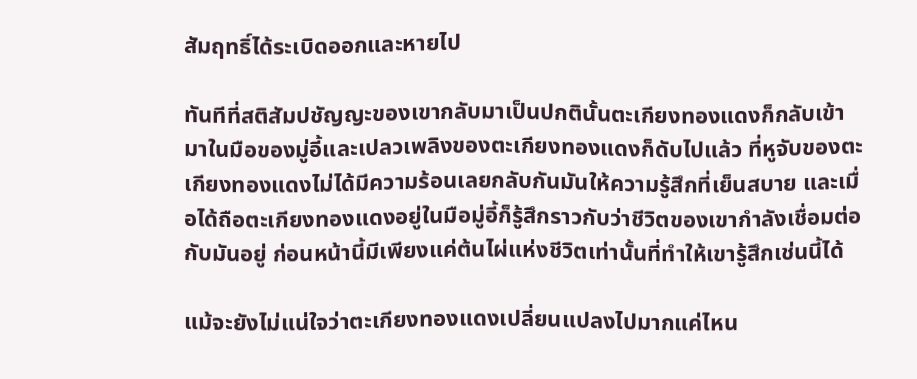สัมฤทธิ์ได้ระเบิดออกและหายไป

ทันทีที่สติสัมปชัญญะของเขากลับมาเป็นปกตินั้นตะเกียงทองแดงก็กลับเข้ามาในมือของมู่อี้และเปลวเพลิงของตะเกียงทองแดงก็ดับไปแล้ว ที่หูจับของตะเกียงทองแดงไม่ได้มีความร้อนเลยกลับกันมันให้ความรู้สึกที่เย็นสบาย และเมื่อได้ถือตะเกียงทองแดงอยู่ในมือมู่อี้ก็รู้สึกราวกับว่าชีวิตของเขากำลังเชื่อมต่อกับมันอยู่ ก่อนหน้านี้มีเพียงแค่ต้นไผ่แห่งชีวิตเท่านั้นที่ทำให้เขารู้สึกเช่นนี้ได้

แม้จะยังไม่แน่ใจว่าตะเกียงทองแดงเปลี่ยนแปลงไปมากแค่ไหน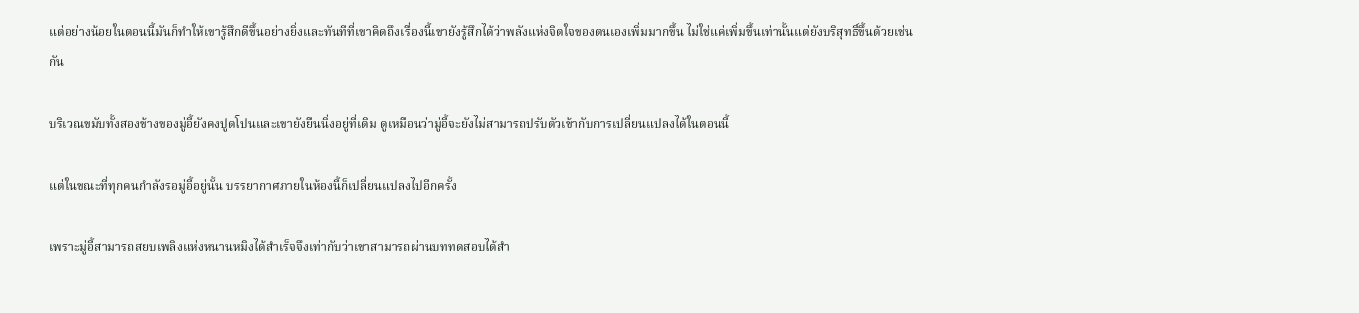แต่อย่างน้อยในตอนนี้มันก็ทำให้เขารู้สึกดีขึ้นอย่างยิ่งและทันทีที่เขาคิดถึงเรื่องนี้เขายังรู้สึกได้ว่าพลังแห่งจิตใจของตนเองเพิ่มมากขึ้น ไม่ใช่แค่เพิ่มขึ้นเท่านั้นแต่ยังบริสุทธิ์ขึ้นด้วยเช่นกัน

บริเวณขมับทั้งสองข้างของมู่อี้ยังคงปูดโปนและเขายังยืนนิ่งอยู่ที่เดิม ดูเหมือนว่ามู่อี้จะยังไม่สามารถปรับตัวเข้ากับการเปลี่ยนแปลงได้ในตอนนี้

แต่ในขณะที่ทุกคนกำลังรอมู่อี้อยู่นั้น บรรยากาศภายในห้องนี้ก็เปลี่ยนแปลงไปอีกครั้ง

เพราะมู่อี้สามารถสยบเพลิงแห่งหนานหมิงได้สำเร็จจึงเท่ากับว่าเขาสามารถผ่านบททดสอบได้สำ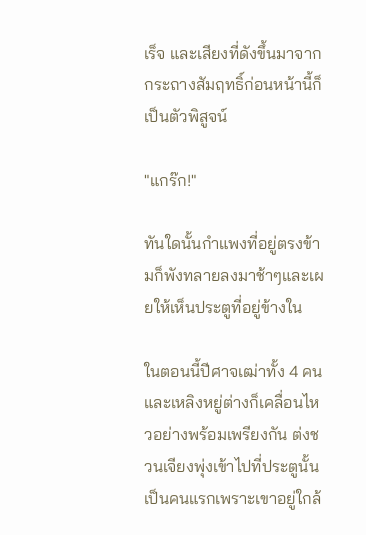เร็จ และเสียงที่ดังขึ้นมาจากกระถางสัมฤทธิ์ก่อนหน้านี้ก็เป็นตัวพิสูจน์

"แกร๊ก!"

ทันใดนั้นกำแพงที่อยู่ตรงข้ามก็พังทลายลงมาช้าๆและเผยให้เห็นประตูที่อยู่ข้างใน

ในตอนนี้ปีศาจเฒ่าทั้ง 4 คนและเหลิงหยู่ต่างก็เคลื่อนไหวอย่างพร้อมเพรียงกัน ต่งชวนเจียงพุ่งเข้าไปที่ประตูนั้นเป็นคนแรกเพราะเขาอยู่ใกล้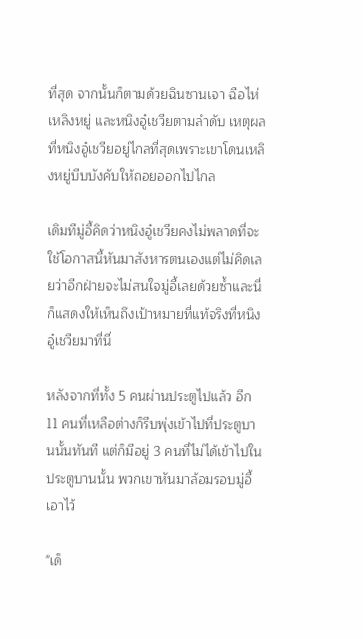ที่สุด จากนั้นก็ตามด้วยฉินซานเจา ฉือไห่ เหลิงหยู่ และหนิงอู๋เชวียตามลำดับ เหตุผลที่หนิงอู๋เชวียอยู่ไกลที่สุดเพราะเขาโดนเหลิงหยู่บีบบังคับให้ถอยออกไปไกล

เดิมทีมู่อี้คิดว่าหนิงอู๋เชวียคงไม่พลาดที่จะใช้โอกาสนี้หันมาสังหารตนเองแต่ไม่คิดเลยว่าอีกฝ่ายจะไม่สนใจมู่อี้เลยด้วยซ้ำและนี่ก็แสดงให้เห็นถึงเป้าหมายที่แท้จริงที่หนิงอู๋เชวียมาที่นี่

หลังจากที่ทั้ง 5 คนผ่านประตูไปแล้ว อีก 11 คนที่เหลือต่างก็รีบพุ่งเข้าไปที่ประตูบานนั้นทันที แต่ก็มีอยู่ 3 คนที่ไม่ได้เข้าไปในประตูบานนั้น พวกเขาหันมาล้อมรอบมู่อี้เอาไว้

"เด็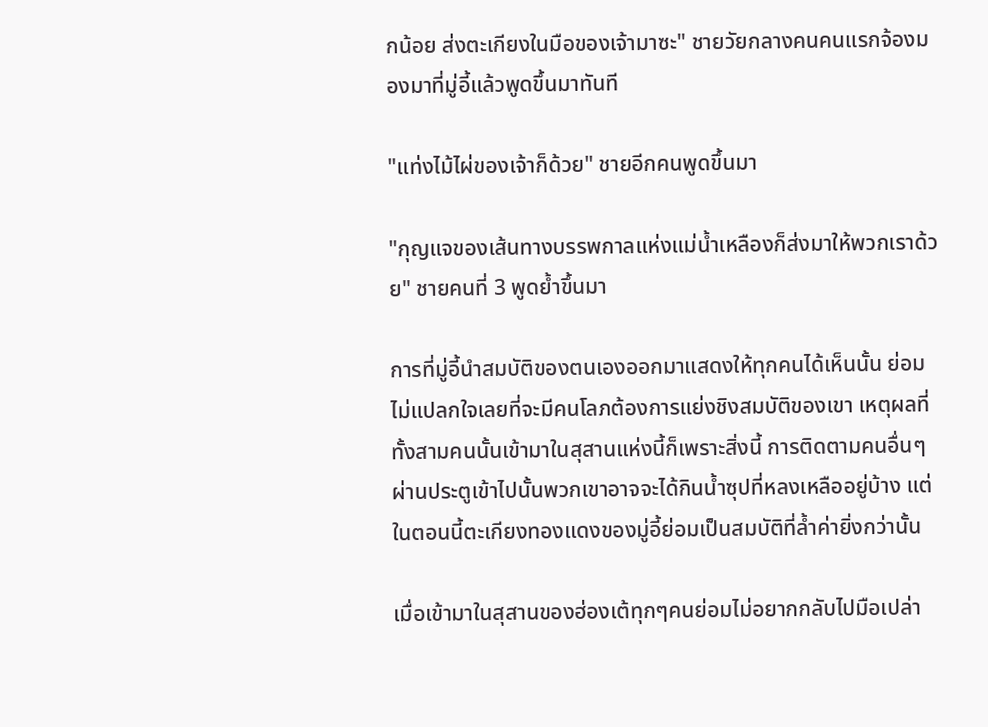กน้อย ส่งตะเกียงในมือของเจ้ามาซะ" ชายวัยกลางคนคนแรกจ้องมองมาที่มู่อี้แล้วพูดขึ้นมาทันที

"แท่งไม้ไผ่ของเจ้าก็ด้วย" ชายอีกคนพูดขึ้นมา

"กุญแจของเส้นทางบรรพกาลแห่งแม่น้ำเหลืองก็ส่งมาให้พวกเราด้วย" ชายคนที่ 3 พูดย้ำขึ้นมา

การที่มู่อี้นำสมบัติของตนเองออกมาแสดงให้ทุกคนได้เห็นนั้น ย่อมไม่แปลกใจเลยที่จะมีคนโลภต้องการแย่งชิงสมบัติของเขา เหตุผลที่ทั้งสามคนนั้นเข้ามาในสุสานแห่งนี้ก็เพราะสิ่งนี้ การติดตามคนอื่นๆผ่านประตูเข้าไปนั้นพวกเขาอาจจะได้กินน้ำซุปที่หลงเหลืออยู่บ้าง แต่ในตอนนี้ตะเกียงทองแดงของมู่อี้ย่อมเป็นสมบัติที่ล้ำค่ายิ่งกว่านั้น

เมื่อเข้ามาในสุสานของฮ่องเต้ทุกๆคนย่อมไม่อยากกลับไปมือเปล่า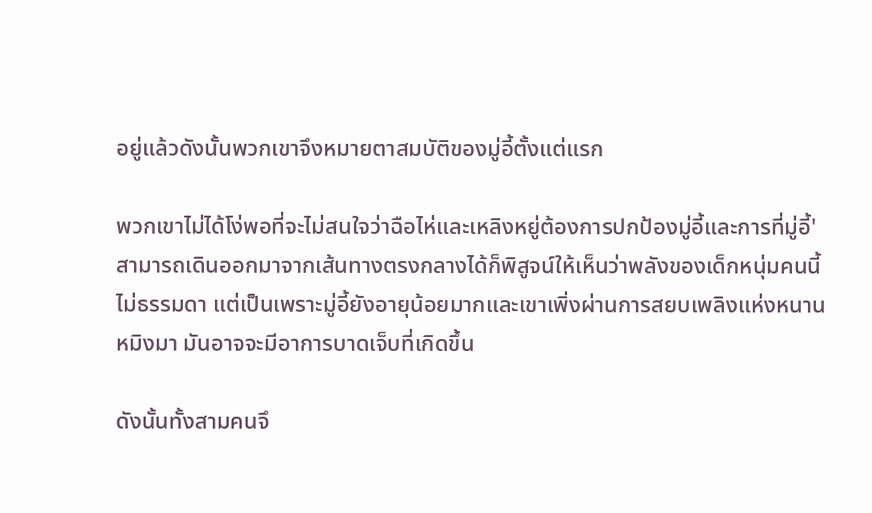อยู่แล้วดังนั้นพวกเขาจึงหมายตาสมบัติของมู่อี้ตั้งแต่แรก

พวกเขาไม่ได้โง่พอที่จะไม่สนใจว่าฉือไห่และเหลิงหยู่ต้องการปกป้องมู่อี้และการที่มู่อี้'สามารถเดินออกมาจากเส้นทางตรงกลางได้ก็พิสูจน์ให้เห็นว่าพลังของเด็กหนุ่มคนนี้ไม่ธรรมดา แต่เป็นเพราะมู่อี้ยังอายุน้อยมากและเขาเพิ่งผ่านการสยบเพลิงแห่งหนานหมิงมา มันอาจจะมีอาการบาดเจ็บที่เกิดขึ้น

ดังนั้นทั้งสามคนจึ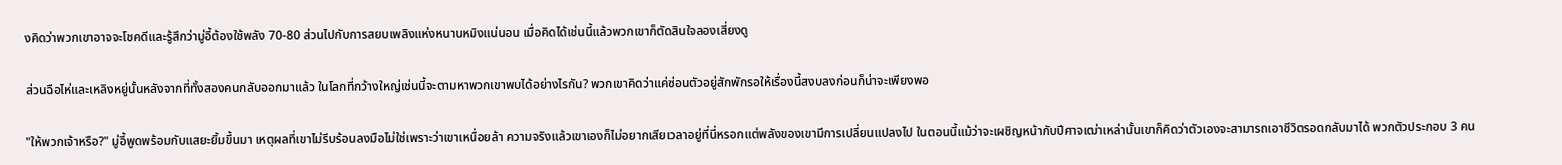งคิดว่าพวกเขาอาจจะโชคดีและรู้สึกว่ามู่อี้ต้องใช้พลัง 70-80 ส่วนไปกับการสยบเพลิงแห่งหนานหมิงแน่นอน เมื่อคิดได้เช่นนี้แล้วพวกเขาก็ตัดสินใจลองเสี่ยงดู

ส่วนฉือไห่และเหลิงหยู่นั้นหลังจากที่ทั้งสองคนกลับออกมาแล้ว ในโลกที่กว้างใหญ่เช่นนี้จะตามหาพวกเขาพบได้อย่างไรกัน? พวกเขาคิดว่าแค่ซ่อนตัวอยู่สักพักรอให้เรื่องนี้สงบลงก่อนก็น่าจะเพียงพอ

"ให้พวกเจ้าหรือ?" มู่อี้พูดพร้อมกับแสยะยิ้มขึ้นมา เหตุผลที่เขาไม่รีบร้อนลงมือไม่ใช่เพราะว่าเขาเหนื่อยล้า ความจริงแล้วเขาเองก็ไม่อยากเสียเวลาอยู่ที่นี่หรอกแต่พลังของเขามีการเปลี่ยนแปลงไป ในตอนนี้แม้ว่าจะเผชิญหน้ากับปีศาจเฒ่าเหล่านั้นเขาก็คิดว่าตัวเองจะสามารถเอาชีวิตรอดกลับมาได้ พวกตัวประกอบ 3 คน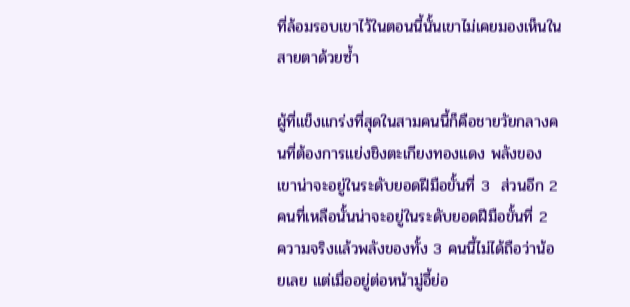ที่ล้อมรอบเขาไว้ในตอนนี้นั้นเขาไม่เคยมองเห็นในสายตาด้วยซ้ำ

ผู้ที่แข็งแกร่งที่สุดในสามคนนี้ก็คือชายวัยกลางคนที่ต้องการแย่งชิงตะเกียงทองแดง พลังของเขาน่าจะอยู่ในระดับยอดฝีมือขั้นที่ 3  ส่วนอีก 2 คนที่เหลือนั้นน่าจะอยู่ในระดับยอดฝีมือขั้นที่ 2  ความจริงแล้วพลังของทั้ง 3 คนนี้ไม่ได้ถือว่าน้อยเลย แต่เมื่ออยู่ต่อหน้ามู่อี้ย่อ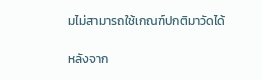มไม่สามารถใช้เกณฑ์ปกติมาวัดได้

หลังจาก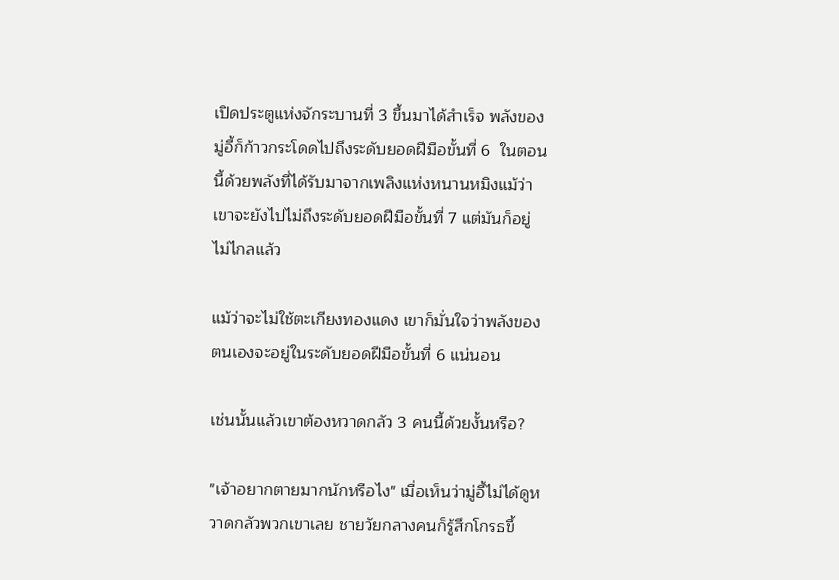เปิดประตูแห่งจักระบานที่ 3 ขึ้นมาได้สำเร็จ พลังของมู่อี้ก็ก้าวกระโดดไปถึงระดับยอดฝีมือขั้นที่ 6  ในตอนนี้ด้วยพลังที่ได้รับมาจากเพลิงแห่งหนานหมิงแม้ว่าเขาจะยังไปไม่ถึงระดับยอดฝีมือขั้นที่ 7 แต่มันก็อยู่ไม่ไกลแล้ว

แม้ว่าจะไม่ใช้ตะเกียงทองแดง เขาก็มั่นใจว่าพลังของตนเองจะอยู่ในระดับยอดฝีมือขั้นที่ 6 แน่นอน

เช่นนั้นแล้วเขาต้องหวาดกลัว 3 คนนี้ด้วยงั้นหรือ?

"เจ้าอยากตายมากนักหรือไง" เมื่อเห็นว่ามู่อี้ไม่ได้ดูหวาดกลัวพวกเขาเลย ชายวัยกลางคนก็รู้สึกโกรธขึ้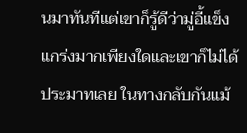นมาทันทีแต่เขาก็รู้ดีว่ามู่อี้แข็งแกร่งมากเพียงใดและเขาก็ไม่ได้ประมาทเลย ในทางกลับกันแม้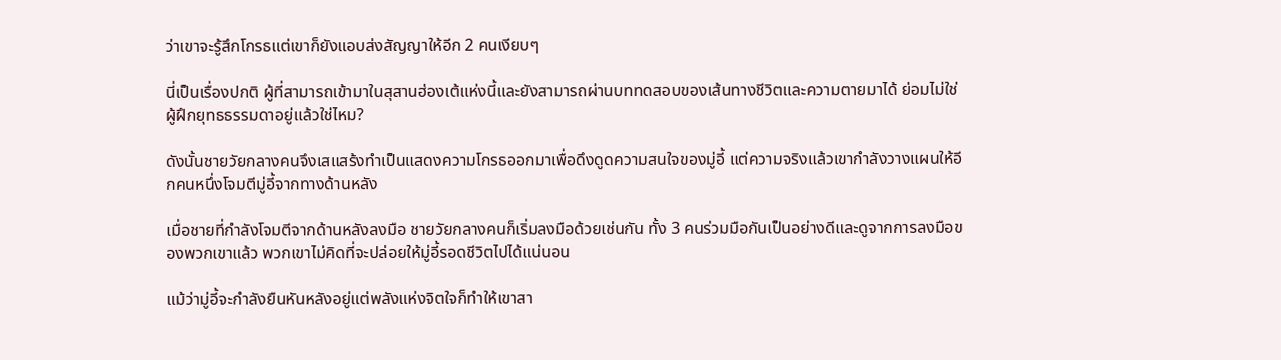ว่าเขาจะรู้สึกโกรธแต่เขาก็ยังแอบส่งสัญญาให้อีก 2 คนเงียบๆ

นี่เป็นเรื่องปกติ ผู้ที่สามารถเข้ามาในสุสานฮ่องเต้แห่งนี้และยังสามารถผ่านบททดสอบของเส้นทางชีวิตและความตายมาได้ ย่อมไม่ใช่ผู้ฝึกยุทธธรรมดาอยู่แล้วใช่ไหม?

ดังนั้นชายวัยกลางคนจึงเสแสร้งทำเป็นแสดงความโกรธออกมาเพื่อดึงดูดความสนใจของมู่อี้ แต่ความจริงแล้วเขากำลังวางแผนให้อีกคนหนึ่งโจมตีมู่อี้จากทางด้านหลัง

เมื่อชายที่กำลังโจมตีจากด้านหลังลงมือ ชายวัยกลางคนก็เริ่มลงมือด้วยเช่นกัน ทั้ง 3 คนร่วมมือกันเป็นอย่างดีและดูจากการลงมือของพวกเขาแล้ว พวกเขาไม่คิดที่จะปล่อยให้มู่อี้รอดชีวิตไปได้แน่นอน

แม้ว่ามู่อี้จะกำลังยืนหันหลังอยู่แต่พลังแห่งจิตใจก็ทำให้เขาสา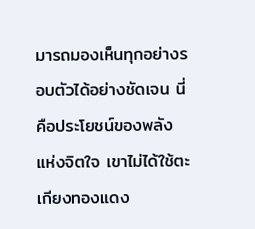มารถมองเห็นทุกอย่างรอบตัวได้อย่างชัดเจน นี่คือประโยชน์ของพลังแห่งจิตใจ เขาไม่ได้ใช้ตะเกียงทองแดง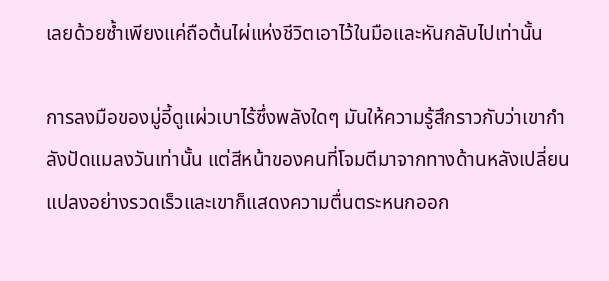เลยด้วยซ้ำเพียงแค่ถือต้นไผ่แห่งชีวิตเอาไว้ในมือและหันกลับไปเท่านั้น

การลงมือของมู่อี้ดูแผ่วเบาไร้ซึ่งพลังใดๆ มันให้ความรู้สึกราวกับว่าเขากำลังปัดแมลงวันเท่านั้น แต่สีหน้าของคนที่โจมตีมาจากทางด้านหลังเปลี่ยนแปลงอย่างรวดเร็วและเขาก็แสดงความตื่นตระหนกออก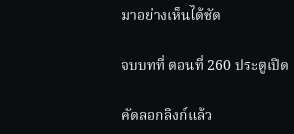มาอย่างเห็นได้ชัด

จบบทที่ ตอนที่ 260 ประตูเปิด

คัดลอกลิงก์แล้ว